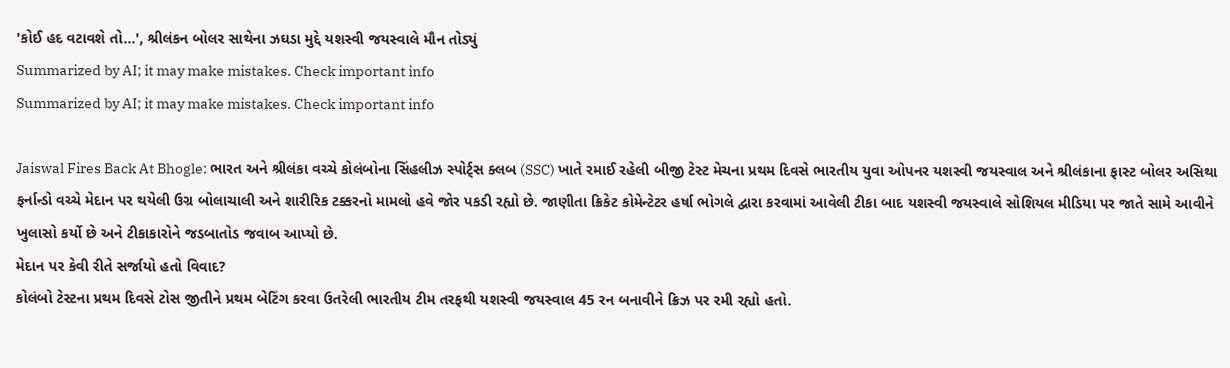'કોઈ હદ વટાવશે તો...', શ્રીલંકન બોલર સાથેના ઝઘડા મુદ્દે યશસ્વી જયસ્વાલે મૌન તોડ્યું
Summarized by AI; it may make mistakes. Check important info
Summarized by AI; it may make mistakes. Check important info

Jaiswal Fires Back At Bhogle: ભારત અને શ્રીલંકા વચ્ચે કોલંબોના સિંહલીઝ સ્પોર્ટ્સ ક્લબ (SSC) ખાતે રમાઈ રહેલી બીજી ટેસ્ટ મેચના પ્રથમ દિવસે ભારતીય યુવા ઓપનર યશસ્વી જયસ્વાલ અને શ્રીલંકાના ફાસ્ટ બોલર અસિથા ફર્નાન્ડો વચ્ચે મેદાન પર થયેલી ઉગ્ર બોલાચાલી અને શારીરિક ટક્કરનો મામલો હવે જોર પકડી રહ્યો છે. જાણીતા ક્રિકેટ કોમેન્ટેટર હર્ષા ભોગલે દ્વારા કરવામાં આવેલી ટીકા બાદ યશસ્વી જયસ્વાલે સોશિયલ મીડિયા પર જાતે સામે આવીને ખુલાસો કર્યો છે અને ટીકાકારોને જડબાતોડ જવાબ આપ્યો છે.
મેદાન પર કેવી રીતે સર્જાયો હતો વિવાદ?
કોલંબો ટેસ્ટના પ્રથમ દિવસે ટોસ જીતીને પ્રથમ બેટિંગ કરવા ઉતરેલી ભારતીય ટીમ તરફથી યશસ્વી જયસ્વાલ 45 રન બનાવીને ક્રિઝ પર રમી રહ્યો હતો.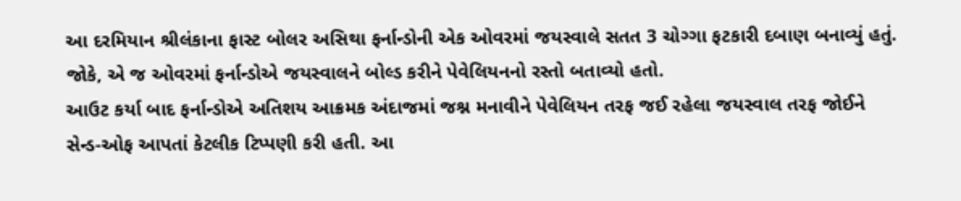આ દરમિયાન શ્રીલંકાના ફાસ્ટ બોલર અસિથા ફર્નાન્ડોની એક ઓવરમાં જયસ્વાલે સતત 3 ચોગ્ગા ફટકારી દબાણ બનાવ્યું હતું. જોકે, એ જ ઓવરમાં ફર્નાન્ડોએ જયસ્વાલને બોલ્ડ કરીને પેવેલિયનનો રસ્તો બતાવ્યો હતો.
આઉટ કર્યા બાદ ફર્નાન્ડોએ અતિશય આક્રમક અંદાજમાં જશ્ન મનાવીને પેવેલિયન તરફ જઈ રહેલા જયસ્વાલ તરફ જોઈને સેન્ડ-ઓફ આપતાં કેટલીક ટિપ્પણી કરી હતી. આ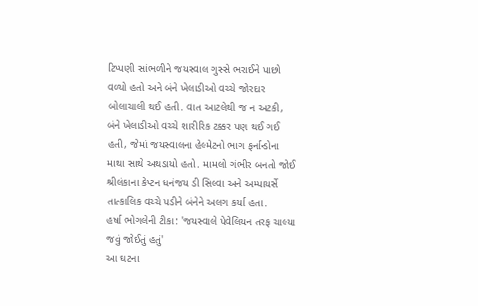ટિપ્પણી સાંભળીને જયસ્વાલ ગુસ્સે ભરાઈને પાછો વળ્યો હતો અને બંને ખેલાડીઓ વચ્ચે જોરદાર બોલાચાલી થઈ હતી. વાત આટલેથી જ ન અટકી, બંને ખેલાડીઓ વચ્ચે શારીરિક ટક્કર પણ થઈ ગઈ હતી, જેમાં જયસ્વાલના હેલ્મેટનો ભાગ ફર્નાન્ડોના માથા સાથે અથડાયો હતો. મામલો ગંભીર બનતો જોઈ શ્રીલંકાના કેપ્ટન ધનંજય ડી સિલ્વા અને અમ્પાયર્સે તાત્કાલિક વચ્ચે પડીને બંનેને અલગ કર્યા હતા.
હર્ષા ભોગલેની ટીકા: 'જયસ્વાલે પેવેલિયન તરફ ચાલ્યા જવું જોઈતું હતું'
આ ઘટના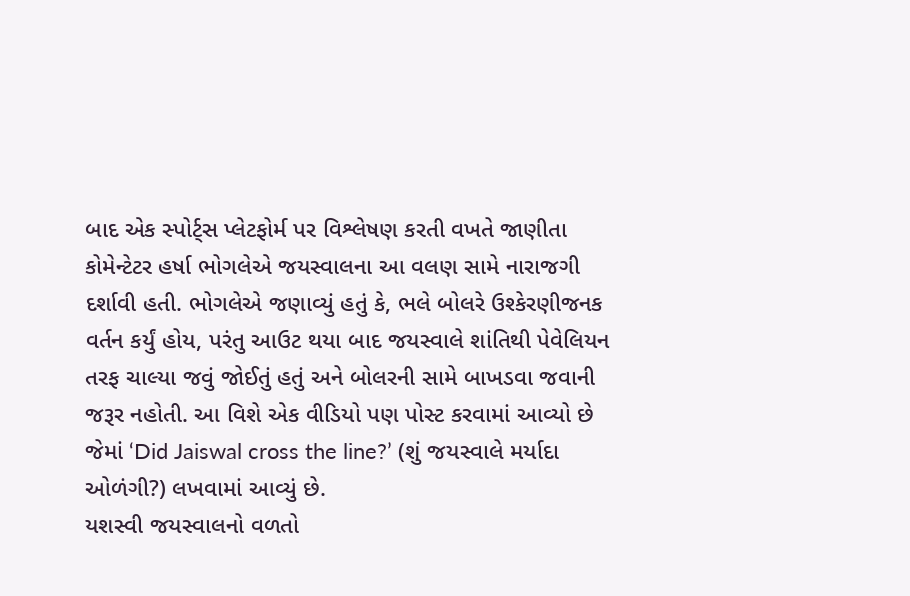બાદ એક સ્પોર્ટ્સ પ્લેટફોર્મ પર વિશ્લેષણ કરતી વખતે જાણીતા કોમેન્ટેટર હર્ષા ભોગલેએ જયસ્વાલના આ વલણ સામે નારાજગી દર્શાવી હતી. ભોગલેએ જણાવ્યું હતું કે, ભલે બોલરે ઉશ્કેરણીજનક વર્તન કર્યું હોય, પરંતુ આઉટ થયા બાદ જયસ્વાલે શાંતિથી પેવેલિયન તરફ ચાલ્યા જવું જોઈતું હતું અને બોલરની સામે બાખડવા જવાની જરૂર નહોતી. આ વિશે એક વીડિયો પણ પોસ્ટ કરવામાં આવ્યો છે જેમાં ‘Did Jaiswal cross the line?’ (શું જયસ્વાલે મર્યાદા ઓળંગી?) લખવામાં આવ્યું છે.
યશસ્વી જયસ્વાલનો વળતો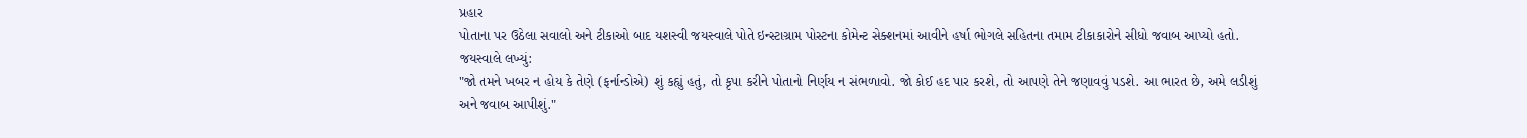પ્રહાર
પોતાના પર ઉઠેલા સવાલો અને ટીકાઓ બાદ યશસ્વી જયસ્વાલે પોતે ઇન્સ્ટાગ્રામ પોસ્ટના કોમેન્ટ સેક્શનમાં આવીને હર્ષા ભોગલે સહિતના તમામ ટીકાકારોને સીધો જવાબ આપ્યો હતો. જયસ્વાલે લખ્યું:
"જો તમને ખબર ન હોય કે તેણે (ફર્નાન્ડોએ) શું કહ્યું હતું, તો કૃપા કરીને પોતાનો નિર્ણય ન સંભળાવો. જો કોઈ હદ પાર કરશે, તો આપણે તેને જણાવવું પડશે. આ ભારત છે, અમે લડીશું અને જવાબ આપીશું."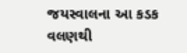જયસ્વાલના આ કડક વલણથી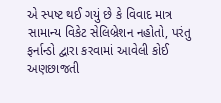એ સ્પષ્ટ થઈ ગયું છે કે વિવાદ માત્ર સામાન્ય વિકેટ સેલિબ્રેશન નહોતો, પરંતુ ફર્નાન્ડો દ્વારા કરવામાં આવેલી કોઈ અણછાજતી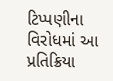ટિપ્પણીના વિરોધમાં આ પ્રતિક્રિયા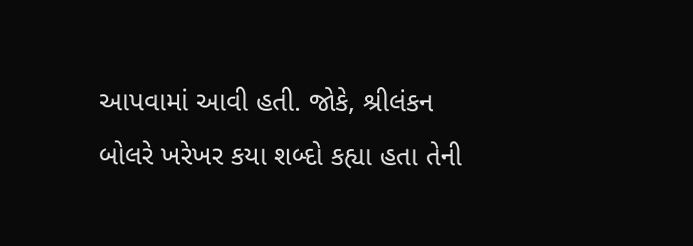આપવામાં આવી હતી. જોકે, શ્રીલંકન બોલરે ખરેખર કયા શબ્દો કહ્યા હતા તેની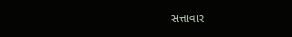સત્તાવાર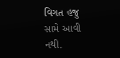વિગત હજુ સામે આવી નથી.